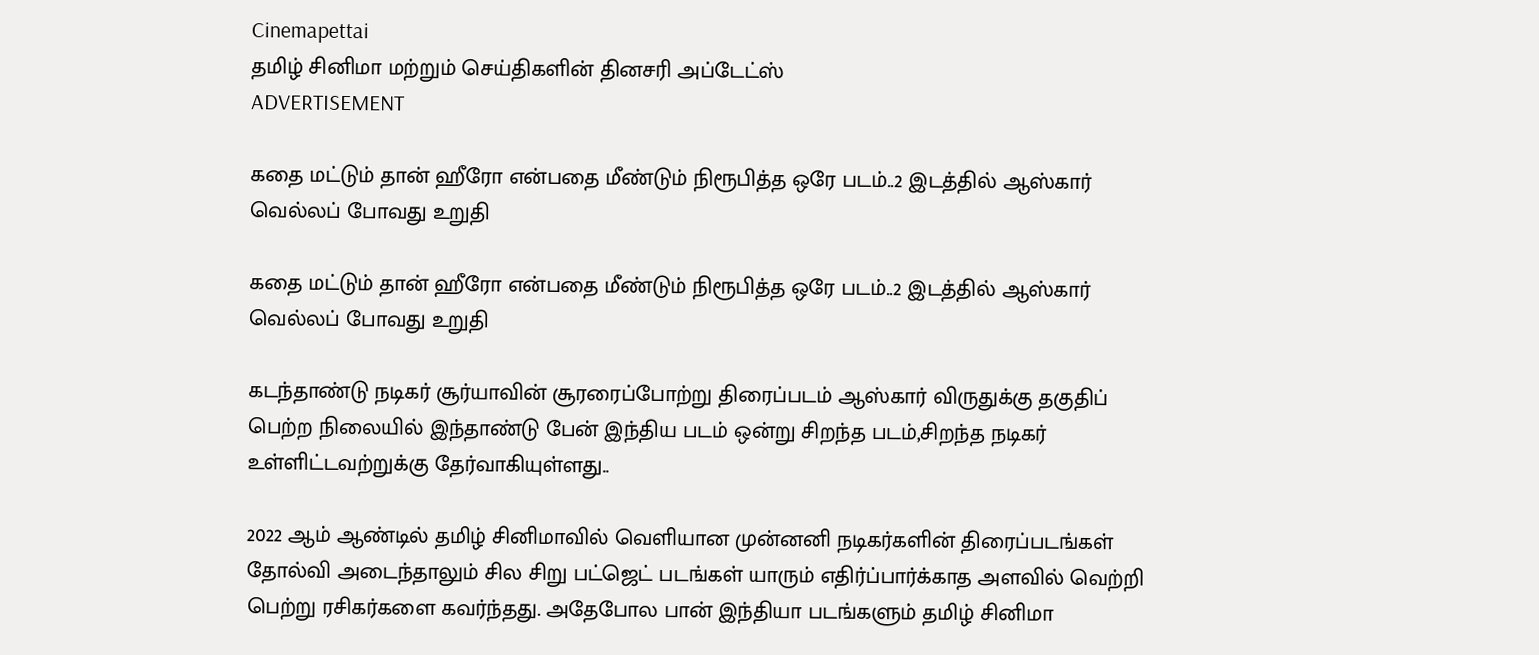Cinemapettai
தமிழ் சினிமா மற்றும் செய்திகளின் தினசரி அப்டேட்ஸ்
ADVERTISEMENT

கதை மட்டும் தான் ஹீரோ என்பதை மீண்டும் நிரூபித்த ஒரே படம்..2 இடத்தில் ஆஸ்கார் வெல்லப் போவது உறுதி

கதை மட்டும் தான் ஹீரோ என்பதை மீண்டும் நிரூபித்த ஒரே படம்..2 இடத்தில் ஆஸ்கார் வெல்லப் போவது உறுதி

கடந்தாண்டு நடிகர் சூர்யாவின் சூரரைப்போற்று திரைப்படம் ஆஸ்கார் விருதுக்கு தகுதிப் பெற்ற நிலையில் இந்தாண்டு பேன் இந்திய படம் ஒன்று சிறந்த படம்,சிறந்த நடிகர் உள்ளிட்டவற்றுக்கு தேர்வாகியுள்ளது..

2022 ஆம் ஆண்டில் தமிழ் சினிமாவில் வெளியான முன்னனி நடிகர்களின் திரைப்படங்கள் தோல்வி அடைந்தாலும் சில சிறு பட்ஜெட் படங்கள் யாரும் எதிர்ப்பார்க்காத அளவில் வெற்றி பெற்று ரசிகர்களை கவர்ந்தது. அதேபோல பான் இந்தியா படங்களும் தமிழ் சினிமா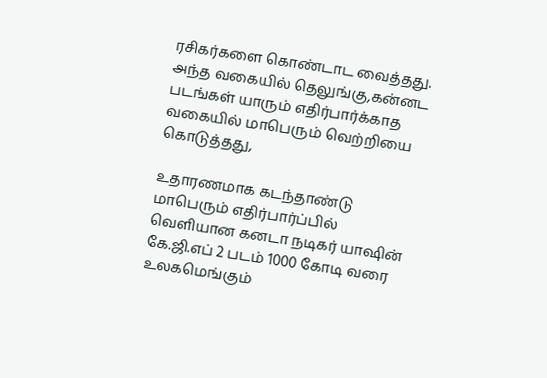ரசிகர்களை கொண்டாட வைத்தது. அந்த வகையில் தெலுங்கு,கன்னட படங்கள் யாரும் எதிர்பார்க்காத வகையில் மாபெரும் வெற்றியை கொடுத்தது,

உதாரணமாக கடந்தாண்டு மாபெரும் எதிர்பார்ப்பில் வெளியான கனடா நடிகர் யாஷின் கே.ஜி.எப் 2 படம் 1000 கோடி வரை உலகமெங்கும்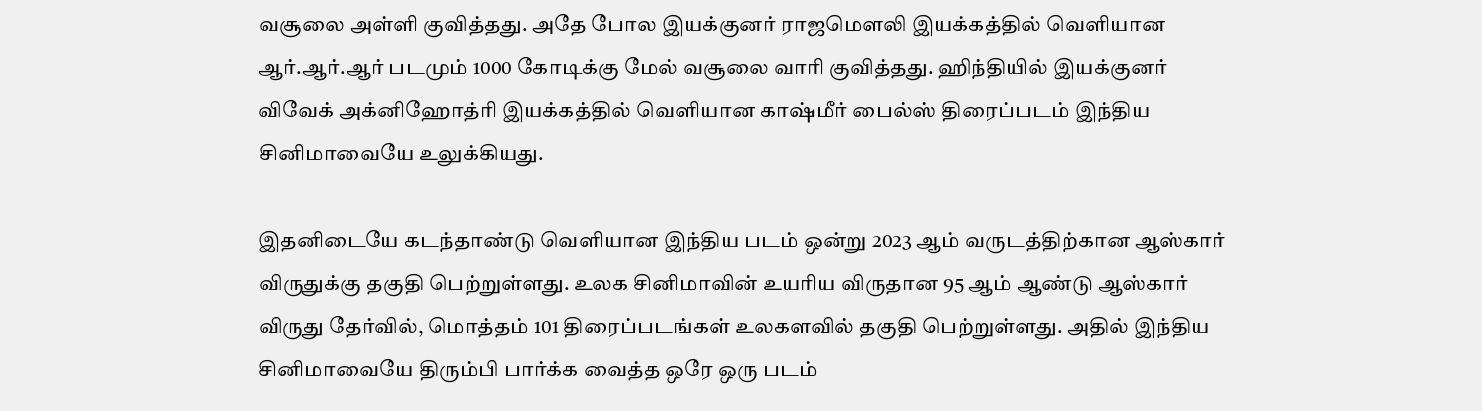வசூலை அள்ளி குவித்தது. அதே போல இயக்குனர் ராஜமௌலி இயக்கத்தில் வெளியான ஆர்.ஆர்.ஆர் படமும் 1000 கோடிக்கு மேல் வசூலை வாரி குவித்தது. ஹிந்தியில் இயக்குனர் விவேக் அக்னிஹோத்ரி இயக்கத்தில் வெளியான காஷ்மீர் பைல்ஸ் திரைப்படம் இந்திய சினிமாவையே உலுக்கியது.

இதனிடையே கடந்தாண்டு வெளியான இந்திய படம் ஒன்று 2023 ஆம் வருடத்திற்கான ஆஸ்கார் விருதுக்கு தகுதி பெற்றுள்ளது. உலக சினிமாவின் உயரிய விருதான 95 ஆம் ஆண்டு ஆஸ்கார் விருது தேர்வில், மொத்தம் 101 திரைப்படங்கள் உலகளவில் தகுதி பெற்றுள்ளது. அதில் இந்திய சினிமாவையே திரும்பி பார்க்க வைத்த ஒரே ஒரு படம்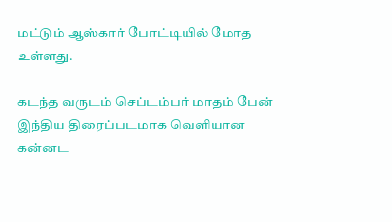மட்டும் ஆஸ்கார் போட்டியில் மோத உள்ளது.

கடந்த வருடம் செப்டம்பர் மாதம் பேன் இந்திய திரைப்படமாக வெளியான கன்னட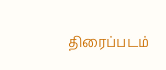திரைப்படம்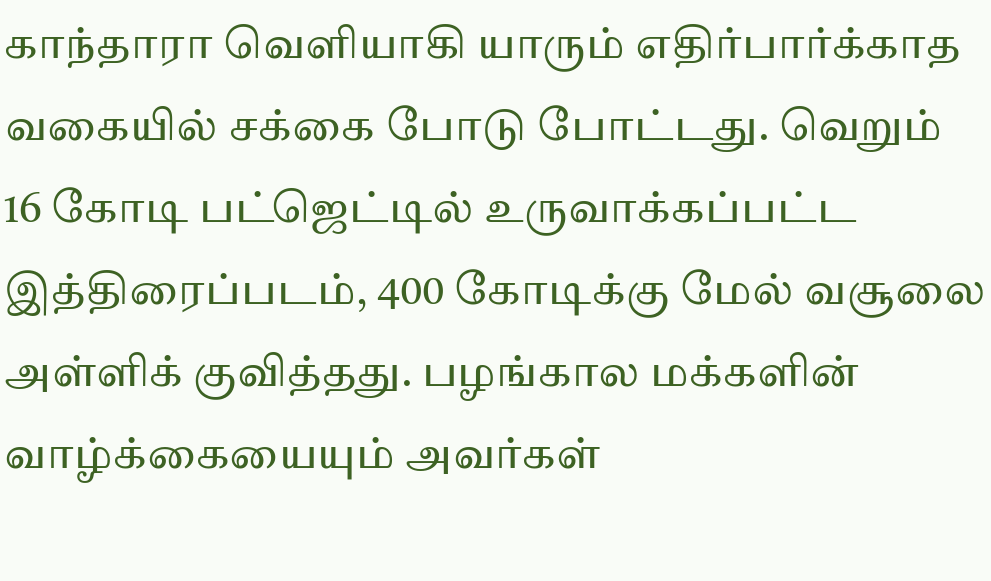காந்தாரா வெளியாகி யாரும் எதிர்பார்க்காத வகையில் சக்கை போடு போட்டது. வெறும் 16 கோடி பட்ஜெட்டில் உருவாக்கப்பட்ட இத்திரைப்படம், 400 கோடிக்கு மேல் வசூலை அள்ளிக் குவித்தது. பழங்கால மக்களின் வாழ்க்கையையும் அவர்கள்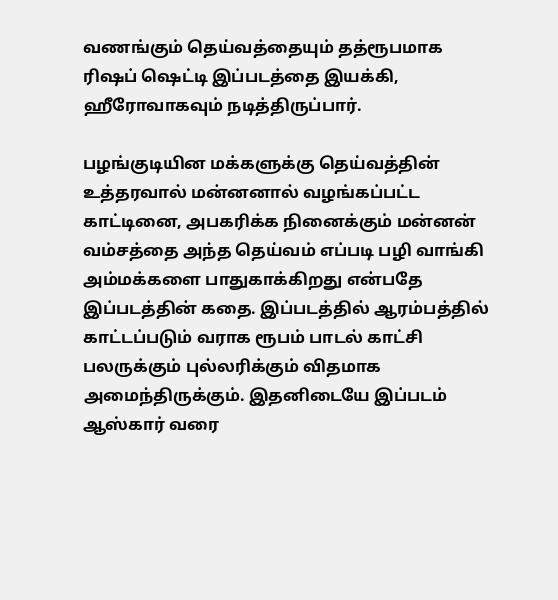வணங்கும் தெய்வத்தையும் தத்ரூபமாக ரிஷப் ஷெட்டி இப்படத்தை இயக்கி, ஹீரோவாகவும் நடித்திருப்பார்.

பழங்குடியின மக்களுக்கு தெய்வத்தின் உத்தரவால் மன்னனால் வழங்கப்பட்ட காட்டினை, அபகரிக்க நினைக்கும் மன்னன் வம்சத்தை அந்த தெய்வம் எப்படி பழி வாங்கி அம்மக்களை பாதுகாக்கிறது என்பதே இப்படத்தின் கதை. இப்படத்தில் ஆரம்பத்தில் காட்டப்படும் வராக ரூபம் பாடல் காட்சி பலருக்கும் புல்லரிக்கும் விதமாக அமைந்திருக்கும். இதனிடையே இப்படம் ஆஸ்கார் வரை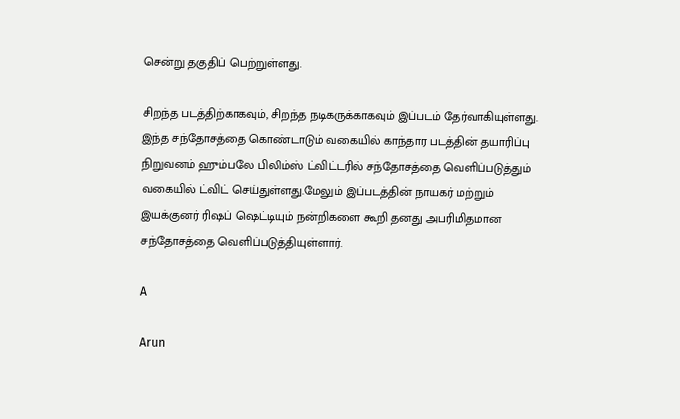சென்று தகுதிப் பெற்றுள்ளது.

சிறந்த படத்திற்காகவும், சிறந்த நடிகருக்காகவும் இப்படம் தேர்வாகியுள்ளது. இந்த சந்தோசத்தை கொண்டாடும் வகையில் காந்தார படத்தின் தயாரிப்பு நிறுவனம் ஹும்பலே பிலிம்ஸ் ட்விட்டரில் சந்தோசத்தை வெளிப்படுத்தும் வகையில் ட்விட் செய்துள்ளது.மேலும் இப்படத்தின் நாயகர் மற்றும் இயக்குனர் ரிஷப் ஷெட்டியும் நன்றிகளை கூறி தனது அபரிமிதமான சந்தோசத்தை வெளிப்படுத்தியுள்ளார்.

A

Arun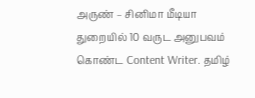அருண் – சினிமா மீடியா துறையில் 10 வருட அனுபவம் கொண்ட Content Writer. தமிழ்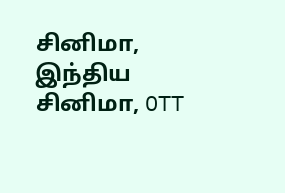சினிமா, இந்திய சினிமா, OTT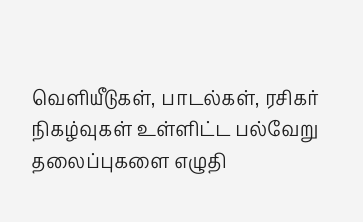வெளியீடுகள், பாடல்கள், ரசிகர் நிகழ்வுகள் உள்ளிட்ட பல்வேறு தலைப்புகளை எழுதி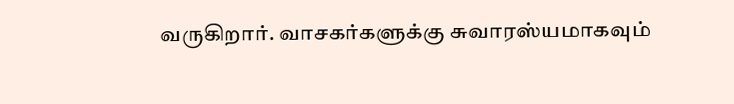வருகிறார். வாசகர்களுக்கு சுவாரஸ்யமாகவும்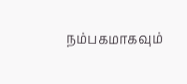நம்பகமாகவும்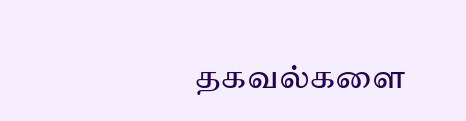தகவல்களை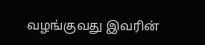வழங்குவது இவரின்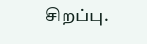சிறப்பு.